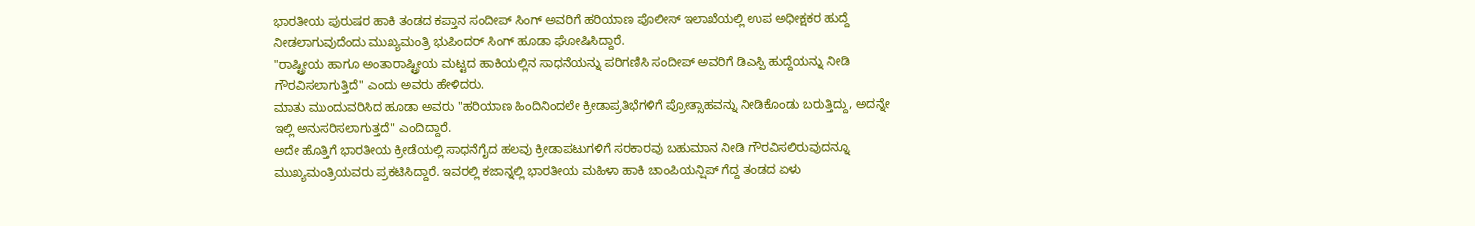ಭಾರತೀಯ ಪುರುಷರ ಹಾಕಿ ತಂಡದ ಕಪ್ತಾನ ಸಂದೀಪ್ ಸಿಂಗ್ ಅವರಿಗೆ ಹರಿಯಾಣ ಪೊಲೀಸ್ ಇಲಾಖೆಯಲ್ಲಿ ಉಪ ಅಧೀಕ್ಷಕರ ಹುದ್ದೆ ನೀಡಲಾಗುವುದೆಂದು ಮುಖ್ಯಮಂತ್ರಿ ಭುಪಿಂದರ್ ಸಿಂಗ್ ಹೂಡಾ ಘೋಷಿಸಿದ್ದಾರೆ.
"ರಾಷ್ಟ್ರೀಯ ಹಾಗೂ ಅಂತಾರಾಷ್ಟ್ರೀಯ ಮಟ್ಟದ ಹಾಕಿಯಲ್ಲಿನ ಸಾಧನೆಯನ್ನು ಪರಿಗಣಿಸಿ ಸಂದೀಪ್ ಅವರಿಗೆ ಡಿಎಸ್ಪಿ ಹುದ್ದೆಯನ್ನು ನೀಡಿ ಗೌರವಿಸಲಾಗುತ್ತಿದೆ" ಎಂದು ಅವರು ಹೇಳಿದರು.
ಮಾತು ಮುಂದುವರಿಸಿದ ಹೂಡಾ ಅವರು "ಹರಿಯಾಣ ಹಿಂದಿನಿಂದಲೇ ಕ್ರೀಡಾಪ್ರತಿಭೆಗಳಿಗೆ ಪ್ರೋತ್ಸಾಹವನ್ನು ನೀಡಿಕೊಂಡು ಬರುತ್ತಿದ್ದು, ಅದನ್ನೇ ಇಲ್ಲಿ ಅನುಸರಿಸಲಾಗುತ್ತದೆ" ಎಂದಿದ್ದಾರೆ.
ಅದೇ ಹೊತ್ತಿಗೆ ಭಾರತೀಯ ಕ್ರೀಡೆಯಲ್ಲಿ ಸಾಧನೆಗೈದ ಹಲವು ಕ್ರೀಡಾಪಟುಗಳಿಗೆ ಸರಕಾರವು ಬಹುಮಾನ ನೀಡಿ ಗೌರವಿಸಲಿರುವುದನ್ನೂ ಮುಖ್ಯಮಂತ್ರಿಯವರು ಪ್ರಕಟಿಸಿದ್ದಾರೆ. ಇವರಲ್ಲಿ ಕಜಾನ್ನಲ್ಲಿ ಭಾರತೀಯ ಮಹಿಳಾ ಹಾಕಿ ಚಾಂಪಿಯನ್ಷಿಪ್ ಗೆದ್ದ ತಂಡದ ಏಳು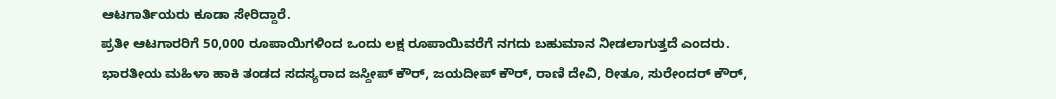ಆಟಗಾರ್ತಿಯರು ಕೂಡಾ ಸೇರಿದ್ದಾರೆ.
ಪ್ರತೀ ಆಟಗಾರರಿಗೆ 50,000 ರೂಪಾಯಿಗಳಿಂದ ಒಂದು ಲಕ್ಷ ರೂಪಾಯಿವರೆಗೆ ನಗದು ಬಹುಮಾನ ನೀಡಲಾಗುತ್ತದೆ ಎಂದರು. ಭಾರತೀಯ ಮಹಿಳಾ ಹಾಕಿ ತಂಡದ ಸದಸ್ಯರಾದ ಜಸ್ದೀಪ್ ಕೌರ್, ಜಯದೀಪ್ ಕೌರ್, ರಾಣಿ ದೇವಿ, ರೀತೂ, ಸುರೇಂದರ್ ಕೌರ್,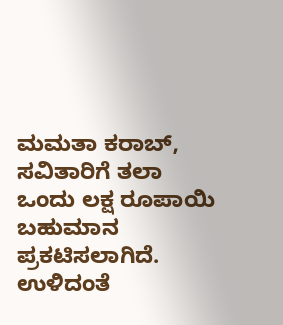ಮಮತಾ ಕರಾಬ್, ಸವಿತಾರಿಗೆ ತಲಾ ಒಂದು ಲಕ್ಷ ರೂಪಾಯಿ ಬಹುಮಾನ ಪ್ರಕಟಿಸಲಾಗಿದೆ.
ಉಳಿದಂತೆ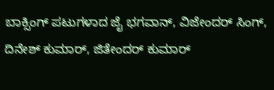ಬಾಕ್ಸಿಂಗ್ ಪಟುಗಳಾದ ಜೈ ಭಗವಾನ್, ವಿಜೇಂದರ್ ಸಿಂಗ್, ದಿನೇಶ್ ಕುಮಾರ್, ಜಿತೇಂದರ್ ಕುಮಾರ್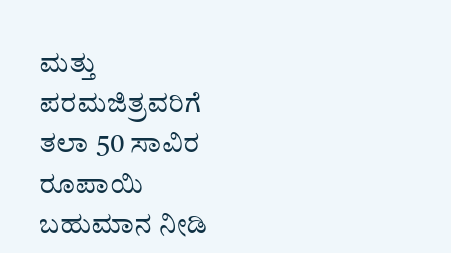ಮತ್ತು ಪರಮಜಿತ್ರವರಿಗೆ ತಲಾ 50 ಸಾವಿರ ರೂಪಾಯಿ ಬಹುಮಾನ ನೀಡಿ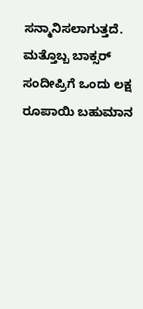ಸನ್ಮಾನಿಸಲಾಗುತ್ತದೆ. ಮತ್ತೊಬ್ಬ ಬಾಕ್ಸರ್ ಸಂದೀಪ್ರಿಗೆ ಒಂದು ಲಕ್ಷ ರೂಪಾಯಿ ಬಹುಮಾನ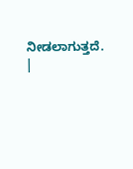ನೀಡಲಾಗುತ್ತದೆ.
|